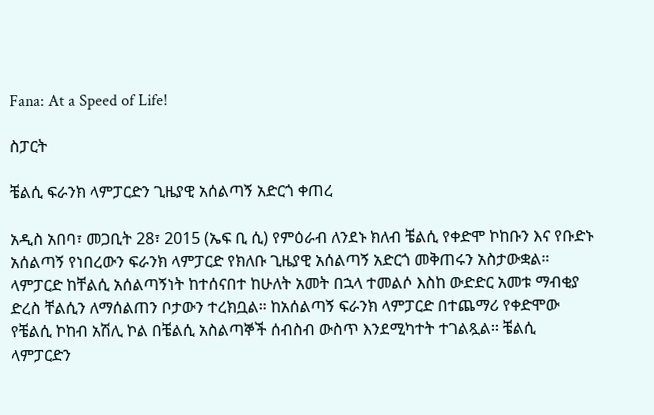Fana: At a Speed of Life!

ስፓርት

ቼልሲ ፍራንክ ላምፓርድን ጊዜያዊ አሰልጣኝ አድርጎ ቀጠረ

አዲስ አበባ፣ መጋቢት 28፣ 2015 (ኤፍ ቢ ሲ) የምዕራብ ለንደኑ ክለብ ቼልሲ የቀድሞ ኮከቡን እና የቡድኑ አሰልጣኝ የነበረውን ፍራንክ ላምፓርድ የክለቡ ጊዜያዊ አሰልጣኝ አድርጎ መቅጠሩን አስታውቋል። ላምፓርድ ከቸልሲ አሰልጣኝነት ከተሰናበተ ከሁለት አመት በኋላ ተመልሶ እስከ ውድድር አመቱ ማብቂያ ድረስ ቸልሲን ለማሰልጠን ቦታውን ተረክቧል። ከአሰልጣኝ ፍራንክ ላምፓርድ በተጨማሪ የቀድሞው የቼልሲ ኮከብ አሽሊ ኮል በቼልሲ አስልጣኞች ሰብስብ ውስጥ እንደሚካተት ተገልጿል፡፡ ቼልሲ ላምፓርድን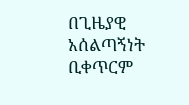በጊዜያዊ አሰልጣኝነት ቢቀጥርም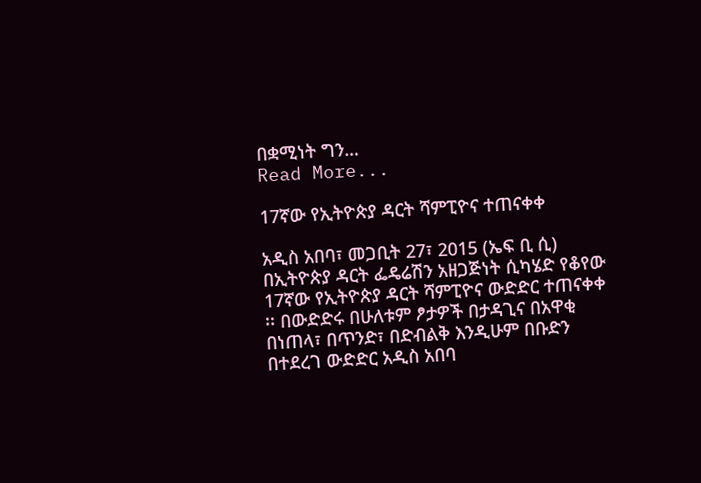በቋሚነት ግን…
Read More...

17ኛው የኢትዮጵያ ዳርት ሻምፒዮና ተጠናቀቀ

አዲስ አበባ፣ መጋቢት 27፣ 2015 (ኤፍ ቢ ሲ) በኢትዮጵያ ዳርት ፌዴሬሽን አዘጋጅነት ሲካሄድ የቆየው 17ኛው የኢትዮጵያ ዳርት ሻምፒዮና ውድድር ተጠናቀቀ ፡፡ በውድድሩ በሁለቱም ፆታዎች በታዳጊና በአዋቂ በነጠላ፣ በጥንድ፣ በድብልቅ እንዲሁም በቡድን በተደረገ ውድድር አዲስ አበባ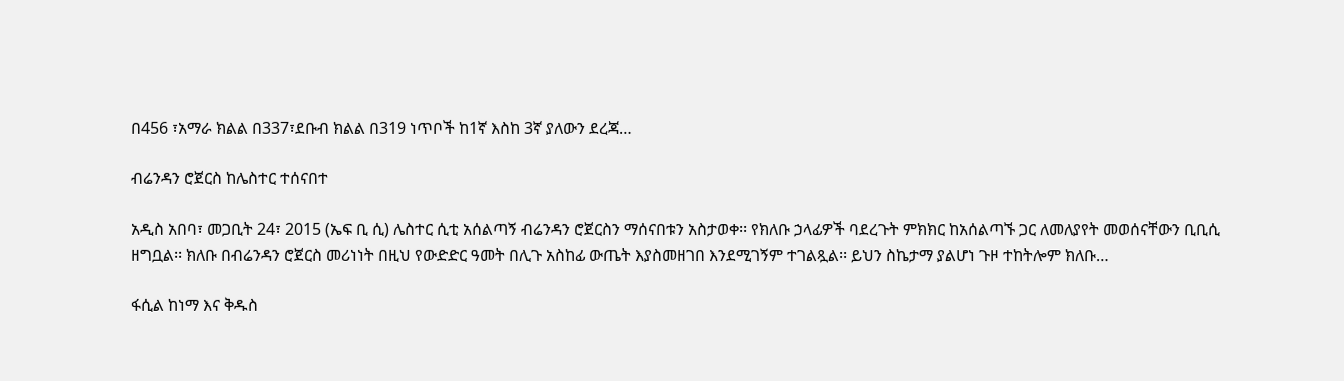በ456 ፣አማራ ክልል በ337፣ደቡብ ክልል በ319 ነጥቦች ከ1ኛ እስከ 3ኛ ያለውን ደረጃ…

ብሬንዳን ሮጀርስ ከሌስተር ተሰናበተ

አዲስ አበባ፣ መጋቢት 24፣ 2015 (ኤፍ ቢ ሲ) ሌስተር ሲቲ አሰልጣኝ ብሬንዳን ሮጀርስን ማሰናበቱን አስታወቀ፡፡ የክለቡ ኃላፊዎች ባደረጉት ምክክር ከአሰልጣኙ ጋር ለመለያየት መወሰናቸውን ቢቢሲ ዘግቧል፡፡ ክለቡ በብሬንዳን ሮጀርስ መሪነነት በዚህ የውድድር ዓመት በሊጉ አስከፊ ውጤት እያስመዘገበ እንደሚገኝም ተገልጿል፡፡ ይህን ስኬታማ ያልሆነ ጉዞ ተከትሎም ክለቡ…

ፋሲል ከነማ እና ቅዱስ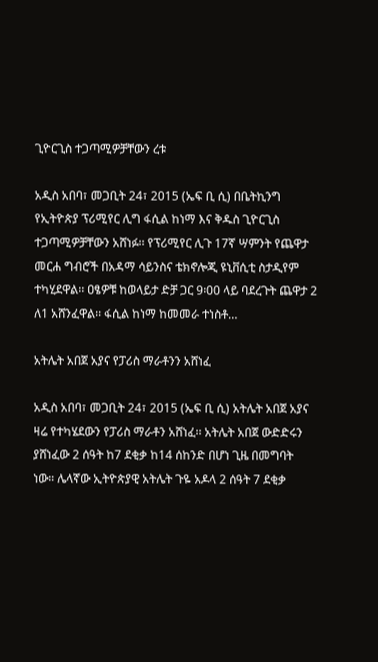ጊዮርጊስ ተጋጣሚዎቻቸውን ረቱ

አዲስ አበባ፣ መጋቢት 24፣ 2015 (ኤፍ ቢ ሲ) በቤትኪንግ የኢትዮጵያ ፕሪሚየር ሊግ ፋሲል ከነማ እና ቅዱስ ጊዮርጊስ ተጋጣሚዎቻቸውን አሸነፉ፡፡ የፕሪሚየር ሊጉ 17ኛ ሣምንት የጨዋታ መርሐ ግብሮች በአዳማ ሳይንስና ቴክኖሎጂ ዩኒቨሲቲ ስታዲየም ተካሂደዋል፡፡ ዐፄዎቹ ከወላይታ ድቻ ጋር 9፡00 ላይ ባደረጉት ጨዋታ 2 ለ1 አሸንፈዋል፡፡ ፋሲል ከነማ ከመመራ ተነስቶ…

አትሌት አበጀ አያና የፓሪስ ማራቶንን አሸነፈ

አዲስ አበባ፣ መጋቢት 24፣ 2015 (ኤፍ ቢ ሲ) አትሌት አበጀ አያና ዛሬ የተካሄደውን የፓሪስ ማራቶን አሸነፈ፡፡ አትሌት አበጀ ውድድሩን ያሸነፈው 2 ሰዓት ከ7 ደቂቃ ከ14 ሰከንድ በሆነ ጊዜ በመግባት ነው። ሌላኛው ኢትዮጵያዊ አትሌት ጉዬ አዶላ 2 ሰዓት 7 ደቂቃ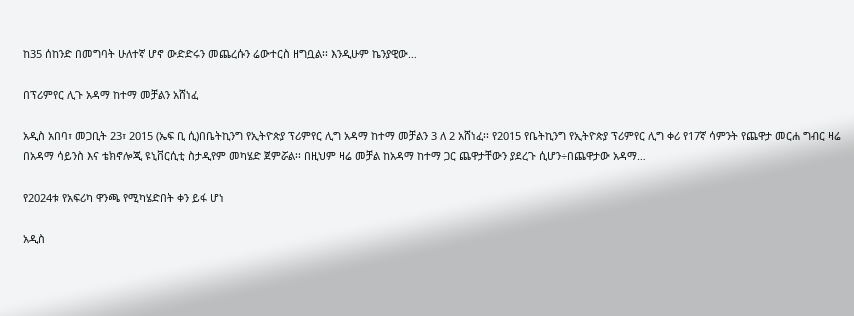ከ35 ሰከንድ በመግባት ሁለተኛ ሆኖ ውድድሩን መጨረሱን ሬውተርስ ዘግቧል፡፡ እንዲሁም ኬንያዊው…

በፕሪምየር ሊጉ አዳማ ከተማ መቻልን አሸነፈ

አዲስ አበባ፣ መጋቢት 23፣ 2015 (ኤፍ ቢ ሲ)በቤትኪንግ የኢትዮጵያ ፕሪምየር ሊግ አዳማ ከተማ መቻልን 3 ለ 2 አሸነፈ፡፡ የ2015 የቤትኪንግ የኢትዮጵያ ፕሪምየር ሊግ ቀሪ የ17ኛ ሳምንት የጨዋታ መርሐ ግብር ዛሬ በአዳማ ሳይንስ እና ቴክኖሎጂ ዩኒቨርሲቲ ስታዲየም መካሄድ ጀምሯል፡፡ በዚህም ዛሬ መቻል ከአዳማ ከተማ ጋር ጨዋታቸውን ያደረጉ ሲሆን÷በጨዋታው አዳማ…

የ2024ቱ የአፍሪካ ዋንጫ የሚካሄድበት ቀን ይፋ ሆነ

አዲስ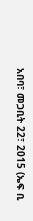አበባ፣ መጋቢት 22፣ 2015 (ኤፍ ቢ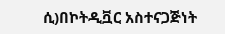ሲ)በኮትዲቯር አስተናጋጅነት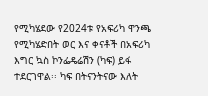የሚካሄደው የ2024ቱ የአፍሪካ ዋንጫ የሚካሄድበት ወር እና ቀናቶች በአፍሪካ እግር ኳስ ኮንፌዴሬሽን (ካፍ) ይፋ ተደርገዋል፡፡ ካፍ በትናንትናው እለት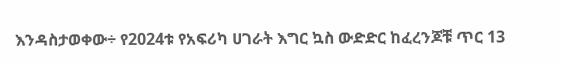እንዳስታወቀው÷ የ2024ቱ የአፍሪካ ሀገራት እግር ኳስ ውድድር ከፈረንጆቹ ጥር 13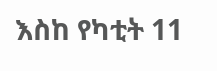እስከ የካቲት 11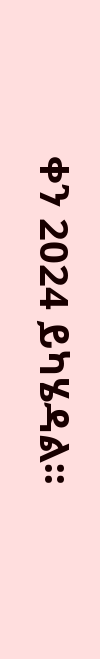ቀን 2024 ይካሄዳል፡፡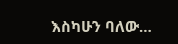እስካሁን ባለው…